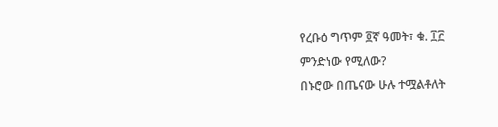የረቡዕ ግጥም ፬ኛ ዓመት፣ ቁ. ፲፫
ምንድነው የሚለው?
በኑሮው በጤናው ሁሉ ተሟልቶለት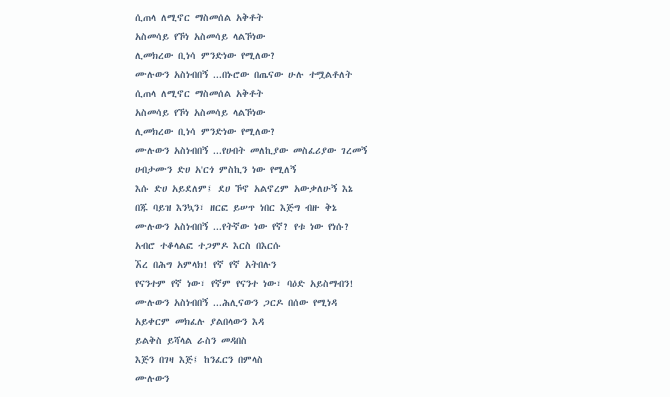ሲጠላ ለሚኖር ማስመሰል አቅቶት
አስመሳይ የኾነ አስመሳይ ላልኾነው
ሊመክረው ቢነሳ ምንድነው የሚለው?
ሙሉውን አስነብበኝ ...በኑሮው በጤናው ሁሉ ተሟልቶለት
ሲጠላ ለሚኖር ማስመሰል አቅቶት
አስመሳይ የኾነ አስመሳይ ላልኾነው
ሊመክረው ቢነሳ ምንድነው የሚለው?
ሙሉውን አስነብበኝ ...የሀብት መለኪያው መስፈሪያው ገረመኝ
ሀብታሙን ድሀ አ'ርጎ ምስኪን ነው የሚለኝ
እሱ ድሀ አይደለም፤ ደሀ ኾኖ አልኖረም አውቃለሁኝ እኔ
በጁ ባይዝ እንኳን፣ ዘርፎ ይሠጥ ነበር እጅግ ብዙ ቅኔ
ሙሉውን አስነብበኝ ...የትኛው ነው የኛ? የቱ ነው የነሱ?
አብሮ ተቆላልፎ ተጋምዶ እርስ በእርሱ
ኧረ በሕግ አምላክ! የኛ የኛ አትበሉን
የናንተም የኛ ነው፣ የኛም የናንተ ነው፣ ባዕድ አይስማብን!
ሙሉውን አስነብበኝ ...ሕሊናውን ጋርዶ በሰው የሚነዳ
አይቀርም መክፈሉ ያልበላውን እዳ
ይልቅስ ይሻላል ራስን መዳበስ
እጅን በገዛ እጅ፤ ከንፈርን በምላስ
ሙሉውን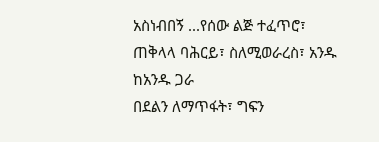አስነብበኝ ...የሰው ልጅ ተፈጥሮ፣ ጠቅላላ ባሕርይ፣ ስለሚወራረስ፣ አንዱ ከአንዱ ጋራ
በደልን ለማጥፋት፣ ግፍን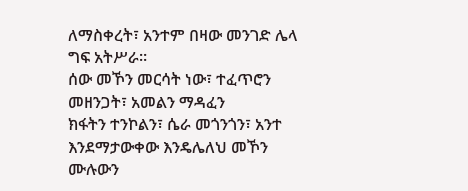ለማስቀረት፣ አንተም በዛው መንገድ ሌላ ግፍ አትሥራ።
ሰው መኾን መርሳት ነው፣ ተፈጥሮን መዘንጋት፣ አመልን ማዳፈን
ክፋትን ተንኮልን፣ ሴራ መጎንጎን፣ አንተ እንደማታውቀው እንዴሌለህ መኾን
ሙሉውን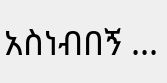አስነብበኝ ...